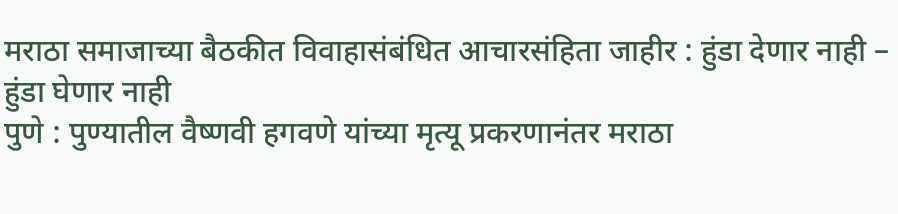मराठा समाजाच्या बैठकीत विवाहासंबंधित आचारसंहिता जाहीर : हुंडा देणार नाही – हुंडा घेणार नाही
पुणे : पुण्यातील वैष्णवी हगवणे यांच्या मृत्यू प्रकरणानंतर मराठा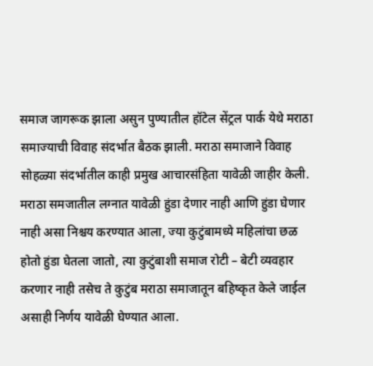समाज जागरूक झाला असुन पुण्यातील हॉटेल सेंट्रल पार्क येथे मराठा समाज्याची विवाह संदर्भात बैठक झाली. मराठा समाजाने विवाह सोहळ्या संदर्भातील काही प्रमुख आचारसंहिता यावेळी जाहीर केली. मराठा समजातील लग्नात यावेळी हुंडा देणार नाही आणि हुंडा घेणार नाही असा निश्चय करण्यात आला, ज्या कुटुंबामध्ये महिलांचा छळ होतो हुंडा घेतला जातो, त्या कुटुंबाशी समाज रोटी – बेटी व्यवहार करणार नाही तसेच ते कुटुंब मराठा समाजातून बहिष्कृत केले जाईल असाही निर्णय यावेळी घेण्यात आला.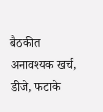बैठकीत अनावश्यक खर्च, डीजे, फटाके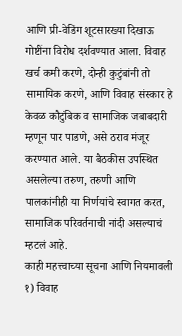आणि प्री-वेडिंग शूटसारख्या दिखाऊ गोष्टींना विरोध दर्शवण्यात आला. विवाह खर्च कमी करणे, दोन्ही कुटुंबांनी तो सामायिक करणे, आणि विवाह संस्कार हे केवळ कौटुंबिक व सामाजिक जबाबदारी म्हणून पार पाडणे, असे ठराव मंजूर करण्यात आले. या बैठकीस उपस्थित असलेल्या तरुण, तरुणी आणि पालकांनीही या निर्णयांचे स्वागत करत, सामाजिक परिवर्तनाची नांदी असल्याचं म्हटलं आहे.
काही महत्त्वाच्या सूचना आणि नियमावली
१) विवाह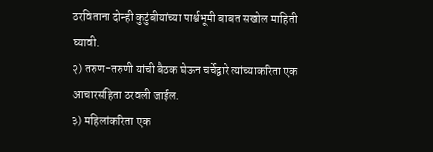ठरविताना दोन्ही कुटुंबीयांच्या पार्श्वभूमी बाबत सखोल माहिती घ्यावी.
२) तरुण-तरुणी यांची बैठक घेऊन चर्चेद्वारे त्यांच्याकरिता एक आचारसंहिता ठरवली जाईल.
३) महिलांकरिता एक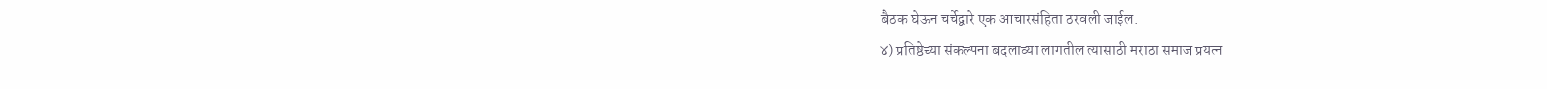बैठक घेऊन चर्चेद्वारे एक आचारसंहिता ठरवली जाईल.
४) प्रतिष्ठेच्या संकल्पना बदलाव्या लागतील त्यासाठी मराठा समाज प्रयत्न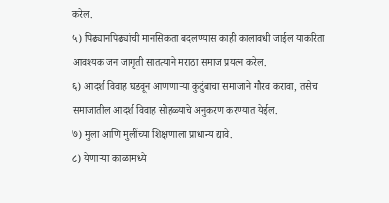करेल.
५) पिढ्यानपिढ्यांची मानसिकता बदलण्यास काही कालावधी जाईल याकरिता आवश्यक जन जागृती सातत्याने मराठा समाज प्रयत्न करेल.
६) आदर्श विवाह घडवून आणणाऱ्या कुटुंबाचा समाजाने गौरव करावा, तसेच समाजातील आदर्श विवाह सोहळ्याचे अनुकरण करण्यात येईल.
७) मुला आणि मुलींच्या शिक्षणाला प्राधान्य द्यावे.
८) येणाऱ्या काळामध्ये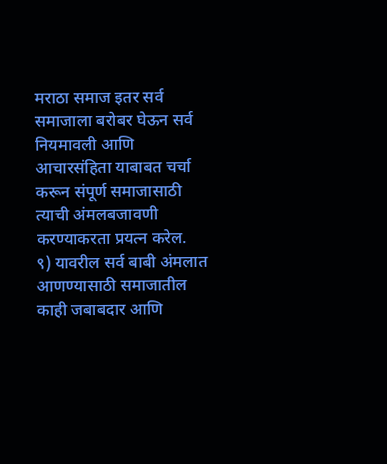मराठा समाज इतर सर्व समाजाला बरोबर घेऊन सर्व नियमावली आणि आचारसंहिता याबाबत चर्चा करून संपूर्ण समाजासाठी त्याची अंमलबजावणी करण्याकरता प्रयत्न करेल.
९) यावरील सर्व बाबी अंमलात आणण्यासाठी समाजातील काही जबाबदार आणि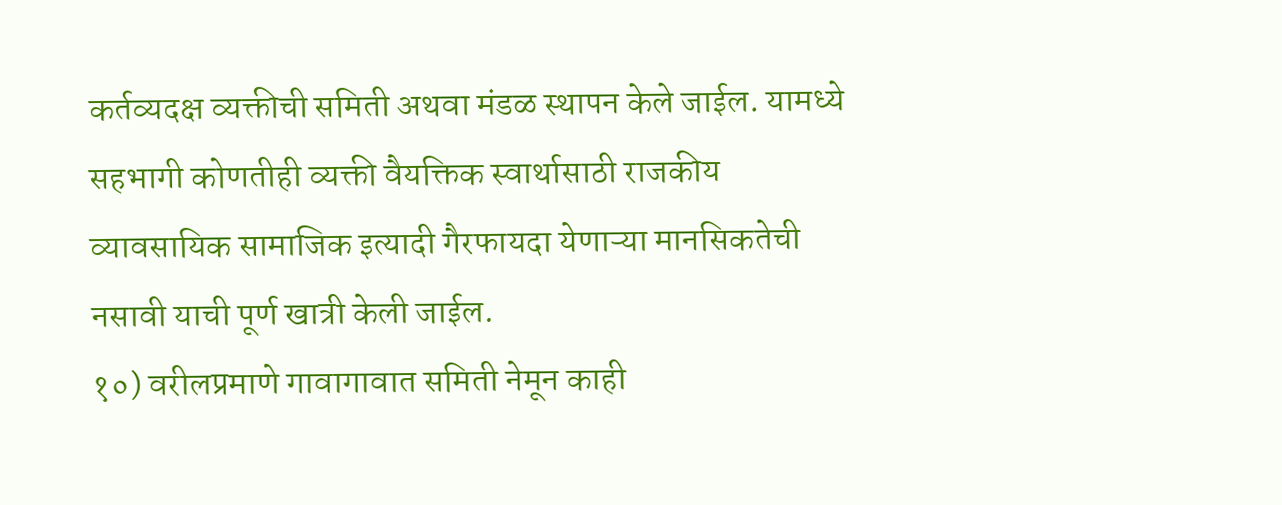कर्तव्यदक्ष व्यक्तीची समिती अथवा मंडळ स्थापन केले जाईल. यामध्ये सहभागी कोणतीही व्यक्ती वैयक्तिक स्वार्थासाठी राजकीय व्यावसायिक सामाजिक इत्यादी गैरफायदा येणाऱ्या मानसिकतेची नसावी याची पूर्ण खात्री केली जाईल.
१०) वरीलप्रमाणे गावागावात समिती नेमून काही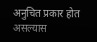अनुचित प्रकार होत असल्यास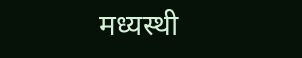मध्यस्थी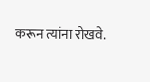करून त्यांना रोखवे.